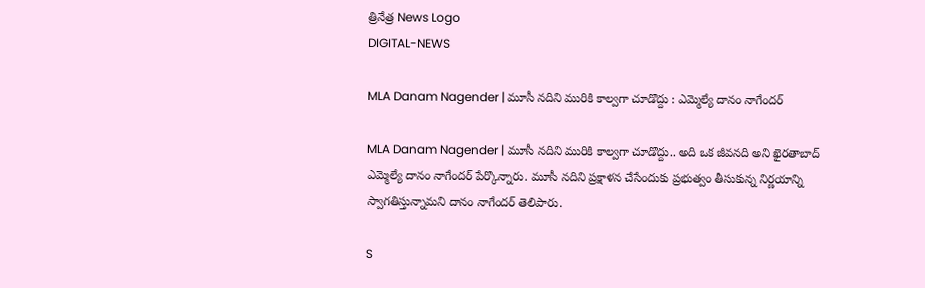త్రినేత్ర News Logo
DIGITAL-NEWS

MLA Danam Nagender | మూసీ న‌దిని మురికి కాల్వ‌గా చూడొద్దు : ఎమ్మెల్యే దానం నాగేంద‌ర్

MLA Danam Nagender | మూసీ న‌దిని మురికి కాల్వ‌గా చూడొద్దు.. అది ఒక జీవ‌న‌ది అని ఖైర‌తాబాద్ ఎమ్మెల్యే దానం నాగేంద‌ర్ పేర్కొన్నారు. మూసీ న‌దిని ప్ర‌క్షాళ‌న చేసేందుకు ప్ర‌భుత్వం తీసుకున్న నిర్ణ‌యాన్ని స్వాగ‌తిస్తున్నామ‌ని దానం నాగేంద‌ర్ తెలిపారు.

S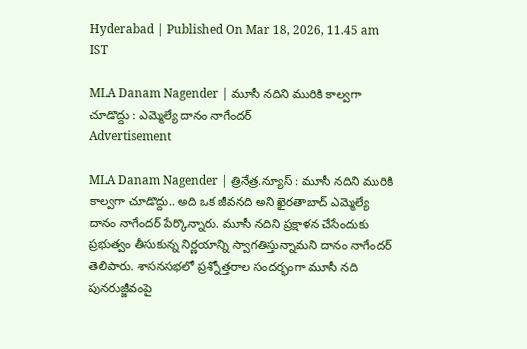Hyderabad | Published On Mar 18, 2026, 11.45 am IST

MLA Danam Nagender | మూసీ న‌దిని మురికి కాల్వ‌గా చూడొద్దు : ఎమ్మెల్యే దానం నాగేంద‌ర్
Advertisement

MLA Danam Nagender | త్రినేత్ర‌.న్యూస్ : మూసీ న‌దిని మురికి కాల్వ‌గా చూడొద్దు.. అది ఒక జీవ‌న‌ది అని ఖైర‌తాబాద్ ఎమ్మెల్యే దానం నాగేంద‌ర్ పేర్కొన్నారు. మూసీ న‌దిని ప్ర‌క్షాళ‌న చేసేందుకు ప్ర‌భుత్వం తీసుకున్న నిర్ణ‌యాన్ని స్వాగ‌తిస్తున్నామ‌ని దానం నాగేంద‌ర్ తెలిపారు. శాస‌న‌స‌భ‌లో ప్ర‌శ్నోత్త‌రాల సంద‌ర్భంగా మూసీ న‌ది పున‌రుజ్జీవంపై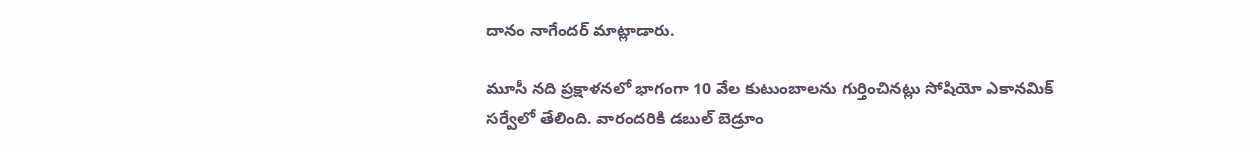దానం నాగేంద‌ర్ మాట్లాడారు.

మూసీ న‌ది ప్ర‌క్షాళ‌న‌లో భాగంగా 10 వేల కుటుంబాల‌ను గుర్తించిన‌ట్లు సోషియో ఎకాన‌మిక్ స‌ర్వేలో తేలింది. వారంద‌రికి డ‌బుల్ బెడ్రూం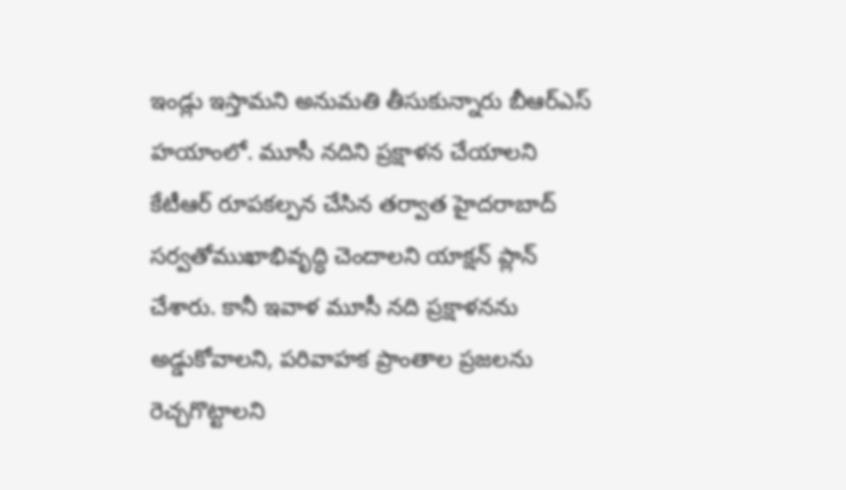ఇండ్లు ఇస్తామ‌ని అనుమ‌తి తీసుకున్నారు బీఆర్ఎస్ హ‌యాంలో. మూసీ న‌దిని ప్ర‌క్షాళ‌న చేయాల‌ని కేటీఆర్ రూప‌క‌ల్ప‌న చేసిన త‌ర్వాత హైద‌రాబాద్‌ స‌ర్వ‌తోముఖాభివృద్ధి చెందాల‌ని యాక్ష‌న్ ప్లాన్ చేశారు. కానీ ఇవాళ మూసీ న‌ది ప్ర‌క్షాళ‌న‌ను అడ్డుకోవాల‌ని, ప‌రివాహ‌క ప్రాంతాల ప్ర‌జ‌ల‌ను రెచ్చ‌గొట్టాల‌ని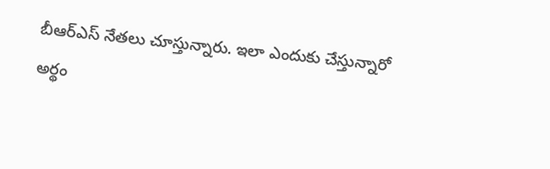బీఆర్ఎస్ నేత‌లు చూస్తున్నారు. ఇలా ఎందుకు చేస్తున్నారో అర్థం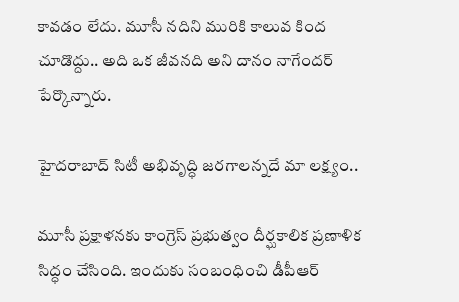కావ‌డం లేదు. మూసీ న‌దిని మురికి కాలువ కింద చూడొద్దు.. అది ఒక జీవ‌న‌ది అని దానం నాగేంద‌ర్ పేర్కొన్నారు.

హైద‌రాబాద్ సిటీ అభివృద్ధి జ‌ర‌గాల‌న్న‌దే మా ల‌క్ష్యం..

మూసీ ప్ర‌క్షాళ‌న‌కు కాంగ్రెస్ ప్ర‌భుత్వం దీర్ఘ‌కాలిక ప్ర‌ణాళిక సిద్ధం చేసింది. ఇందుకు సంబంధించి డీపీఆర్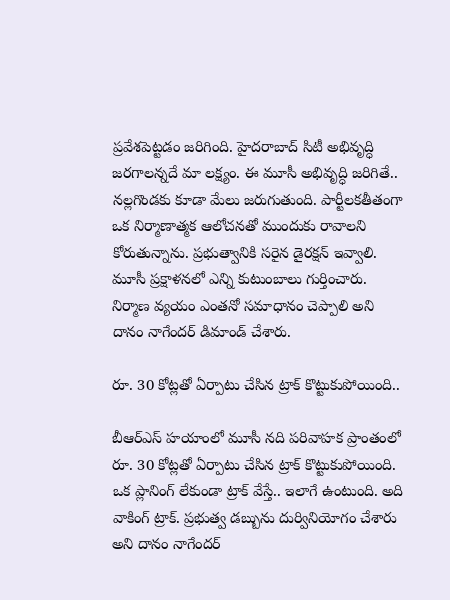ప్ర‌వేశ‌పెట్ట‌డం జ‌రిగింది. హైద‌రాబాద్ సిటీ అభివృద్ధి జ‌ర‌గాల‌న్న‌దే మా ల‌క్ష్యం. ఈ మూసీ అభివృద్ధి జ‌రిగితే.. న‌ల్ల‌గొండ‌కు కూడా మేలు జ‌రుగుతుంది. పార్టీల‌క‌తీతంగా ఒక నిర్మాణాత్మ‌క ఆలోచ‌న‌తో ముందుకు రావాల‌ని కోరుతున్నాను. ప్ర‌భుత్వానికి స‌రైన డైర‌క్ష‌న్ ఇవ్వాలి. మూసీ ప్ర‌క్షాళ‌న‌లో ఎన్ని కుటుంబాలు గుర్తించారు. నిర్మాణ వ్య‌యం ఎంతనో స‌మాధానం చెప్పాలి అని దానం నాగేంద‌ర్ డిమాండ్ చేశారు.

రూ. 30 కోట్ల‌తో ఏర్పాటు చేసిన ట్రాక్ కొట్టుకుపోయింది..

బీఆర్ఎస్ హ‌యాంలో మూసీ న‌ది ప‌రివాహ‌క ప్రాంతంలో రూ. 30 కోట్ల‌తో ఏర్పాటు చేసిన ట్రాక్ కొట్టుకుపోయింది. ఒక ప్లానింగ్ లేకుండా ట్రాక్ వేస్తే.. ఇలాగే ఉంటుంది. అది వాకింగ్ ట్రాక్. ప్ర‌భుత్వ డ‌బ్బును దుర్వినియోగం చేశారు అని దానం నాగేంద‌ర్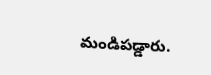మండిప‌డ్డారు.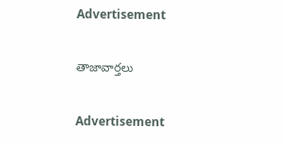Advertisement

తాజావార్తలు

Advertisement